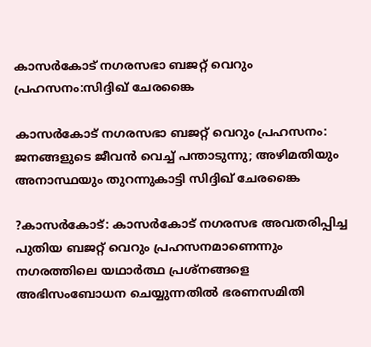കാസര്‍കോട് നഗരസഭാ ബജറ്റ് വെറും പ്രഹസനം:സിദ്ദിഖ് ചേരങ്കൈ

കാസര്‍കോട് നഗരസഭാ ബജറ്റ് വെറും പ്രഹസനം: ജനങ്ങളുടെ ജീവന്‍ വെച്ച് പന്താടുന്നു; അഴിമതിയും അനാസ്ഥയും തുറന്നുകാട്ടി സിദ്ദിഖ് ചേരങ്കൈ

?കാസര്‍കോട്: കാസര്‍കോട് നഗരസഭ അവതരിപ്പിച്ച പുതിയ ബജറ്റ് വെറും പ്രഹസനമാണെന്നും നഗരത്തിലെ യഥാര്‍ത്ഥ പ്രശ്‌നങ്ങളെ അഭിസംബോധന ചെയ്യുന്നതില്‍ ഭരണസമിതി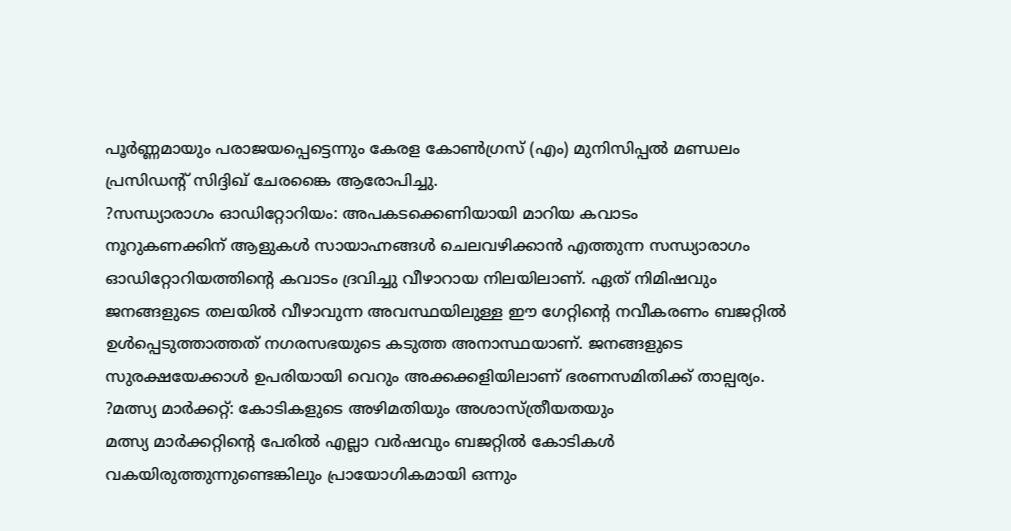പൂര്‍ണ്ണമായും പരാജയപ്പെട്ടെന്നും കേരള കോണ്‍ഗ്രസ് (എം) മുനിസിപ്പല്‍ മണ്ഡലം പ്രസിഡന്റ് സിദ്ദിഖ് ചേരങ്കൈ ആരോപിച്ചു.
?സന്ധ്യാരാഗം ഓഡിറ്റോറിയം: അപകടക്കെണിയായി മാറിയ കവാടം
നൂറുകണക്കിന് ആളുകള്‍ സായാഹ്നങ്ങള്‍ ചെലവഴിക്കാന്‍ എത്തുന്ന സന്ധ്യാരാഗം ഓഡിറ്റോറിയത്തിന്റെ കവാടം ദ്രവിച്ചു വീഴാറായ നിലയിലാണ്. ഏത് നിമിഷവും ജനങ്ങളുടെ തലയില്‍ വീഴാവുന്ന അവസ്ഥയിലുള്ള ഈ ഗേറ്റിന്റെ നവീകരണം ബജറ്റില്‍ ഉള്‍പ്പെടുത്താത്തത് നഗരസഭയുടെ കടുത്ത അനാസ്ഥയാണ്. ജനങ്ങളുടെ സുരക്ഷയേക്കാള്‍ ഉപരിയായി വെറും അക്കക്കളിയിലാണ് ഭരണസമിതിക്ക് താല്പര്യം.
?മത്സ്യ മാര്‍ക്കറ്റ്: കോടികളുടെ അഴിമതിയും അശാസ്ത്രീയതയും
മത്സ്യ മാര്‍ക്കറ്റിന്റെ പേരില്‍ എല്ലാ വര്‍ഷവും ബജറ്റില്‍ കോടികള്‍ വകയിരുത്തുന്നുണ്ടെങ്കിലും പ്രായോഗികമായി ഒന്നും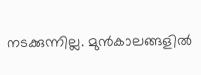നടക്കുന്നില്ല. മുന്‍കാലങ്ങളില്‍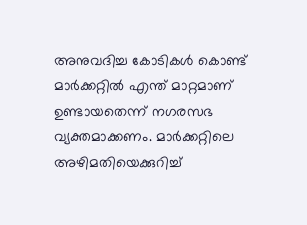അനുവദിച്ച കോടികള്‍ കൊണ്ട് മാര്‍ക്കറ്റില്‍ എന്ത് മാറ്റമാണ് ഉണ്ടായതെന്ന് നഗരസഭ വ്യക്തമാക്കണം. മാര്‍ക്കറ്റിലെ അഴിമതിയെക്കുറിച്ച്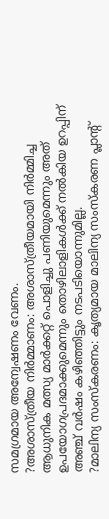സമഗ്രമായ അന്വേഷണം വേണം.
?അശാസ്ത്രീയ നിര്‍മ്മാണം: അശാസ്ത്രീയമായി നിര്‍മ്മിച്ച ആധുനിക മത്സ്യ മാര്‍ക്കറ്റ് പൊളിച്ചു പണിയുമെന്നും അത് ഉപയോഗപ്രദമാക്കുമെന്നും തൊഴിലാളികള്‍ക്ക് നല്‍കിയ ഉറപ്പിന് അഞ്ച് വര്‍ഷം കഴിഞ്ഞിട്ടും നടപടിയൊന്നുമില്ല.
?മാലിന്യ സംസ്‌കരണം: കൃത്യമായ മാലിന്യ സംസ്‌കരണ പ്ലാന്റ്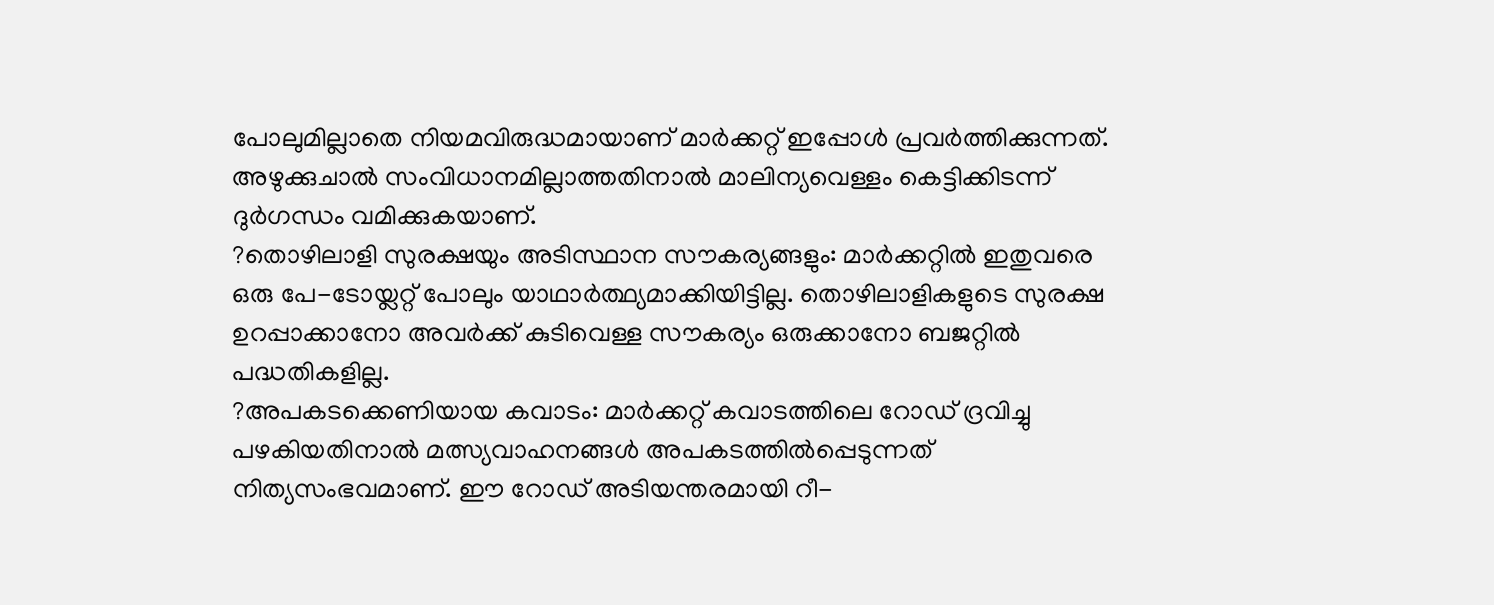പോലുമില്ലാതെ നിയമവിരുദ്ധമായാണ് മാര്‍ക്കറ്റ് ഇപ്പോള്‍ പ്രവര്‍ത്തിക്കുന്നത്. അഴുക്കുചാല്‍ സംവിധാനമില്ലാത്തതിനാല്‍ മാലിന്യവെള്ളം കെട്ടിക്കിടന്ന് ദുര്‍ഗന്ധം വമിക്കുകയാണ്.
?തൊഴിലാളി സുരക്ഷയും അടിസ്ഥാന സൗകര്യങ്ങളും: മാര്‍ക്കറ്റില്‍ ഇതുവരെ ഒരു പേ-ടോയ്ലറ്റ് പോലും യാഥാര്‍ത്ഥ്യമാക്കിയിട്ടില്ല. തൊഴിലാളികളുടെ സുരക്ഷ ഉറപ്പാക്കാനോ അവര്‍ക്ക് കുടിവെള്ള സൗകര്യം ഒരുക്കാനോ ബജറ്റില്‍ പദ്ധതികളില്ല.
?അപകടക്കെണിയായ കവാടം: മാര്‍ക്കറ്റ് കവാടത്തിലെ റോഡ് ദ്രവിച്ചു പഴകിയതിനാല്‍ മത്സ്യവാഹനങ്ങള്‍ അപകടത്തില്‍പ്പെടുന്നത് നിത്യസംഭവമാണ്. ഈ റോഡ് അടിയന്തരമായി റീ-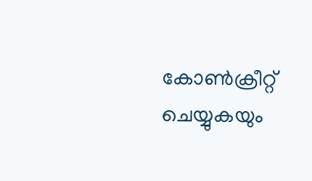കോണ്‍ക്രീറ്റ് ചെയ്യുകയും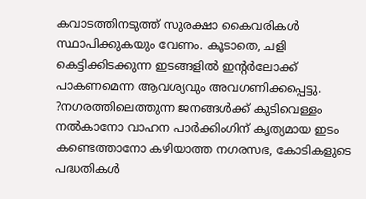കവാടത്തിനടുത്ത് സുരക്ഷാ കൈവരികള്‍ സ്ഥാപിക്കുകയും വേണം. കൂടാതെ, ചളി കെട്ടിക്കിടക്കുന്ന ഇടങ്ങളില്‍ ഇന്റര്‍ലോക്ക് പാകണമെന്ന ആവശ്യവും അവഗണിക്കപ്പെട്ടു.
?നഗരത്തിലെത്തുന്ന ജനങ്ങള്‍ക്ക് കുടിവെള്ളം നല്‍കാനോ വാഹന പാര്‍ക്കിംഗിന് കൃത്യമായ ഇടം കണ്ടെത്താനോ കഴിയാത്ത നഗരസഭ, കോടികളുടെ പദ്ധതികള്‍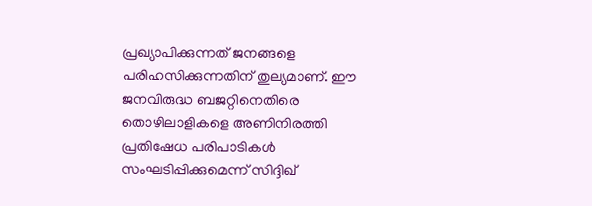പ്രഖ്യാപിക്കുന്നത് ജനങ്ങളെ പരിഹസിക്കുന്നതിന് തുല്യമാണ്. ഈ ജനവിരുദ്ധ ബജറ്റിനെതിരെ തൊഴിലാളികളെ അണിനിരത്തി പ്രതിഷേധ പരിപാടികള്‍ സംഘടിപ്പിക്കുമെന്ന് സിദ്ദിഖ്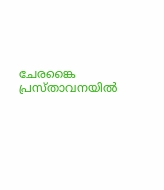ചേരങ്കൈ പ്രസ്താവനയില്‍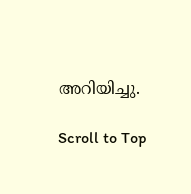അറിയിച്ചു.

Scroll to Top